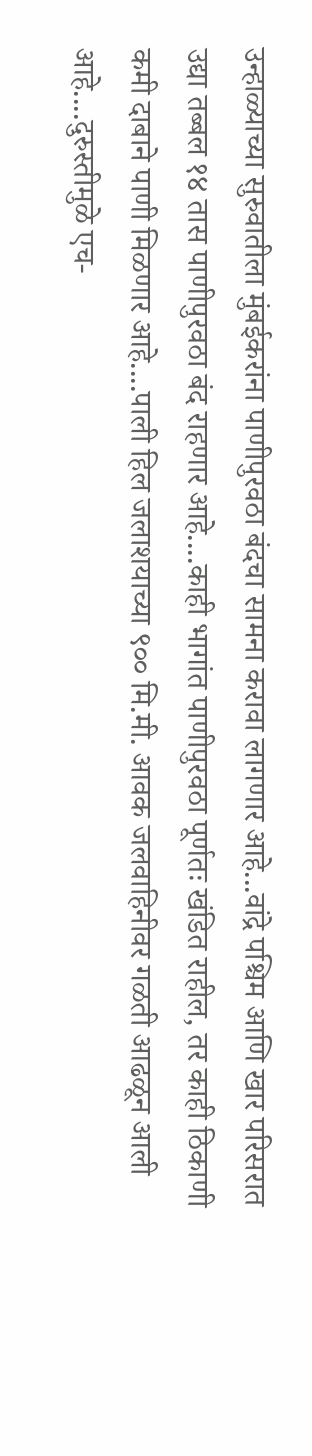उन्हाळ्याच्या सुरुवातीला मुंबईकरांना पाणीपुरवठा बंदचा सामना करावा लागणार आहे...वांद्रे पश्चिम आणि खार परिसरात उद्या तब्बल १४ तास पाणीपुरवठा बंद राहणार आहे....काही भागांत पाणीपुरवठा पूर्णतः खंडित राहील, तर काही ठिकाणी कमी दाबाने पाणी मिळणार आहे....पाली हिल जलाशयाच्या ९०० मि.मी. आवक जलवाहिनीवर गळती आढळून आली आहे....दुरुस्तीमुळे एच-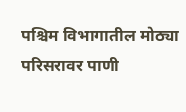पश्चिम विभागातील मोठ्या परिसरावर पाणी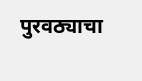पुरवठ्याचा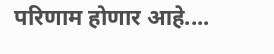परिणाम होणार आहे....